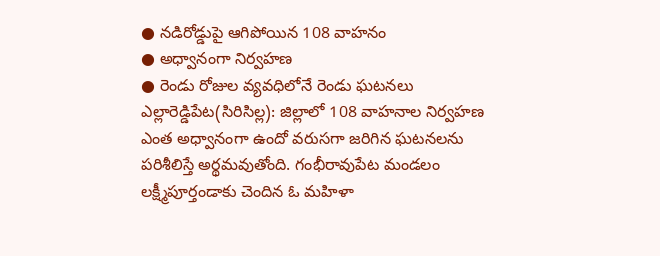● నడిరోడ్డుపై ఆగిపోయిన 108 వాహనం
● అధ్వానంగా నిర్వహణ
● రెండు రోజుల వ్యవధిలోనే రెండు ఘటనలు
ఎల్లారెడ్డిపేట(సిరిసిల్ల): జిల్లాలో 108 వాహనాల నిర్వహణ ఎంత అధ్వానంగా ఉందో వరుసగా జరిగిన ఘటనలను పరిశీలిస్తే అర్థమవుతోంది. గంభీరావుపేట మండలం లక్ష్మీపూర్తండాకు చెందిన ఓ మహిళా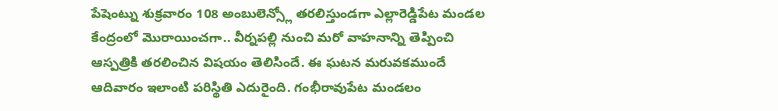పేషెంట్ను శుక్రవారం 108 అంబులెన్స్లో తరలిస్తుండగా ఎల్లారెడ్డిపేట మండల కేంద్రంలో మొరాయించగా.. వీర్నపల్లి నుంచి మరో వాహనాన్ని తెప్పించి ఆస్పత్రికి తరలించిన విషయం తెలిసిందే. ఈ ఘటన మరువకముందే ఆదివారం ఇలాంటి పరిస్థితి ఎదురైంది. గంభీరావుపేట మండలం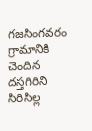గజసింగవరం గ్రామానికి చెందిన దస్తగిరిని సిరిసిల్ల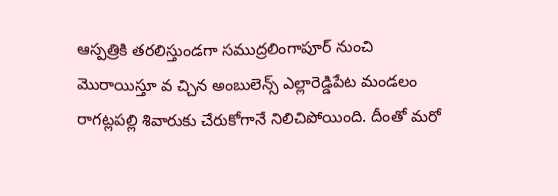ఆస్పత్రికి తరలిస్తుండగా సముద్రలింగాపూర్ నుంచి మొరాయిస్తూ వ చ్చిన అంబులెన్స్ ఎల్లారెడ్డిపేట మండలం రాగట్లపల్లి శివారుకు చేరుకోగానే నిలిచిపోయింది. దీంతో మరో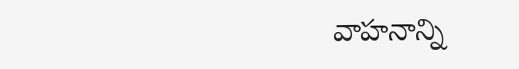వాహనాన్ని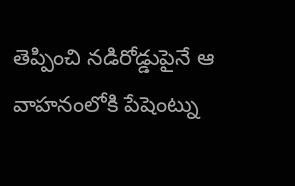తెప్పించి నడిరోడ్డుపైనే ఆ వాహనంలోకి పేషెంట్ను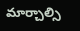మార్చాల్సి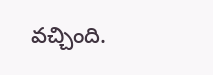వచ్చింది.